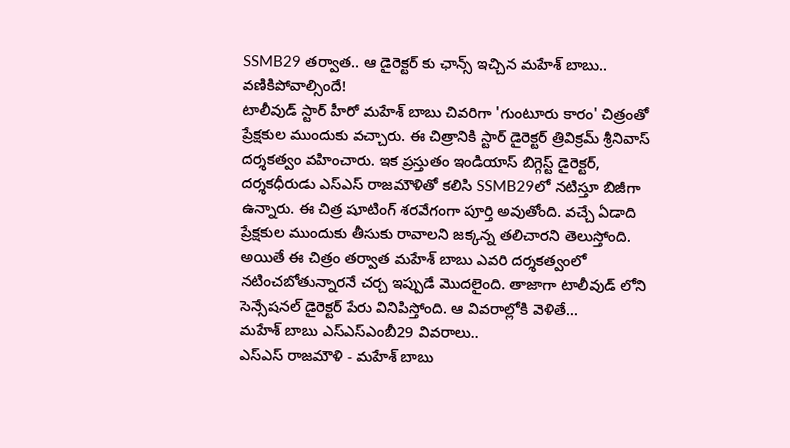SSMB29 తర్వాత.. ఆ డైరెక్టర్ కు ఛాన్స్ ఇచ్చిన మహేశ్ బాబు.. వణికిపోవాల్సిందే!
టాలీవుడ్ స్టార్ హీరో మహేశ్ బాబు చివరిగా 'గుంటూరు కారం' చిత్రంతో ప్రేక్షకుల ముందుకు వచ్చారు. ఈ చిత్రానికి స్టార్ డైరెక్టర్ త్రివిక్రమ్ శ్రీనివాస్ దర్శకత్వం వహించారు. ఇక ప్రస్తుతం ఇండియాస్ బిగ్గెస్ట్ డైరెక్టర్, దర్శకధీరుడు ఎస్ఎస్ రాజమౌళితో కలిసి SSMB29లో నటిస్తూ బిజీగా ఉన్నారు. ఈ చిత్ర షూటింగ్ శరవేగంగా పూర్తి అవుతోంది. వచ్చే ఏడాది ప్రేక్షకుల ముందుకు తీసుకు రావాలని జక్కన్న తలిచారని తెలుస్తోంది. అయితే ఈ చిత్రం తర్వాత మహేశ్ బాబు ఎవరి దర్శకత్వంలో నటించబోతున్నారనే చర్చ ఇప్పుడే మొదలైంది. తాజాగా టాలీవుడ్ లోని సెన్సేషనల్ డైరెక్టర్ పేరు వినిపిస్తోంది. ఆ వివరాల్లోకి వెళితే...
మహేశ్ బాబు ఎస్ఎస్ఎంబీ29 వివరాలు..
ఎస్ఎస్ రాజమౌళి - మహేశ్ బాబు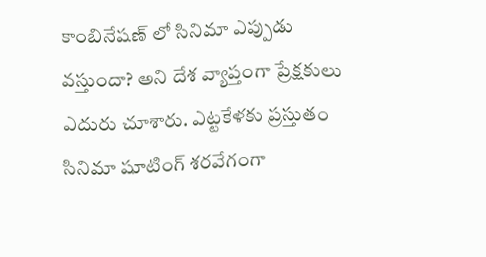కాంబినేషణ్ లో సినిమా ఎప్పుడు వస్తుందా? అని దేశ వ్యాప్తంగా ప్రేక్షకులు ఎదురు చూశారు. ఎట్టకేళకు ప్రస్తుతం సినిమా షూటింగ్ శరవేగంగా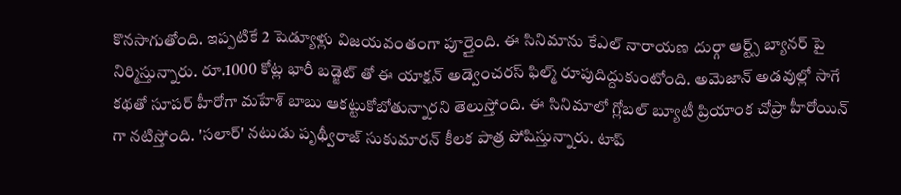కొనసాగుతోంది. ఇప్పటికే 2 షెడ్యూళ్లు విజయవంతంగా పూర్తైంది. ఈ సినిమాను కేఎల్ నారాయణ దుర్గా ఆర్ట్స్ బ్యానర్ పై నిర్మిస్తున్నారు. రూ.1000 కోట్ల భారీ బడ్జెట్ తో ఈ యాక్షన్ అడ్వెంచరస్ ఫిల్మ్ రూపుదిద్దుకుంటోంది. అమెజాన్ అడవుల్లో సాగే కథతో సూపర్ హీరోగా మహేశ్ బాబు ఆకట్టుకోబోతున్నారని తెలుస్తోంది. ఈ సినిమాలో గ్లోబల్ బ్యూటీ ప్రియాంక చోప్రా హీరోయిన్ గా నటిస్తోంది. 'సలార్' నటుడు పృథ్వీరాజ్ సుకుమారన్ కీలక పాత్ర పోషిస్తున్నారు. టాప్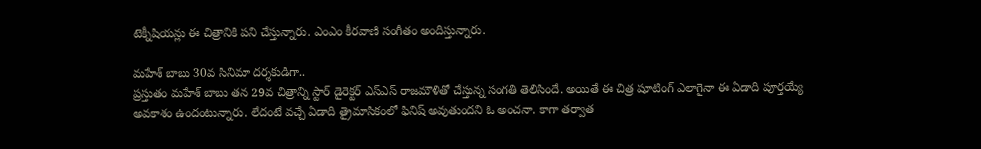టెక్నీషియన్లు ఈ చిత్రానికి పని చేస్తున్నారు. ఎంఎం కీరవాణి సంగీతం అందిస్తున్నారు.

మహేశ్ బాబు 30వ సినిమా దర్శకుడిగా..
ప్రస్తుతం మహేశ్ బాబు తన 29వ చిత్రాన్ని స్టార్ డైరెక్టర్ ఎస్ఎస్ రాజమౌళితో చేస్తున్న సంగతి తెలిసిందే. అయితే ఈ చిత్ర షూటింగ్ ఎలాగైనా ఈ ఏడాది పూర్తయ్యే అవకాశం ఉందంటున్నారు. లేదంటే వచ్చే ఏడాది త్రైమాసికంలో ఫినిష్ అవుతుందని ఓ అంచనా. కాగా తర్వాత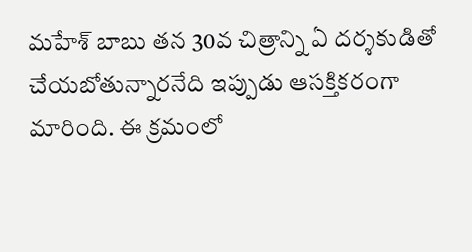మహేశ్ బాబు తన 30వ చిత్రాన్ని ఏ దర్శకుడితో చేయబోతున్నారనేది ఇప్పుడు ఆసక్తికరంగా మారింది. ఈ క్రమంలో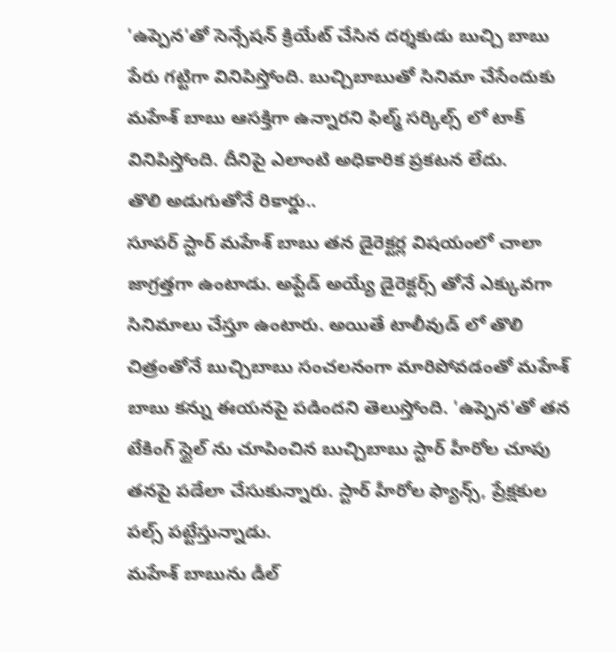'ఉప్పెన'తో సెన్సేషన్ క్రియేట్ చేసిన దర్శకుడు బుచ్చి బాబు పేరు గట్టిగా వినిపిస్తోంది. బుచ్చిబాబుతో సినిమా చేసేందుకు మహేశ్ బాబు ఆసక్తిగా ఉన్నారని ఫిల్మ్ సర్కిల్స్ లో టాక్ వినిపిస్తోంది. దీనిపై ఎలాంటి అధికారిక ప్రకటన లేదు.
తొలి అడుగుతోనే రికార్డు..
సూపర్ స్టార్ మహేశ్ బాబు తన డైరెక్టర్ల విషయంలో చాలా జాగ్రత్తగా ఉంటాడు. అప్టేడ్ అయ్యే డైరెక్టర్స్ తోనే ఎక్కువగా సినిమాలు చేస్తూ ఉంటారు. అయితే టాలీవుడ్ లో తొలి చిత్రంతోనే బుచ్చిబాబు సంచలనంగా మారిపోవడంతో మహేశ్ బాబు కన్ను ఈయనపై పడిందని తెలుస్తోంది. 'ఉప్పెన'తో తన టేకింగ్ స్టైల్ ను చూపించిన బుచ్చిబాబు స్టార్ హీరోల చూపు తనపై పడేలా చేసుకున్నారు. స్టార్ హీరోల ఫ్యాన్స్, ప్రేక్షకుల పల్స్ పట్టేస్తున్నాడు.
మహేశ్ బాబును డీల్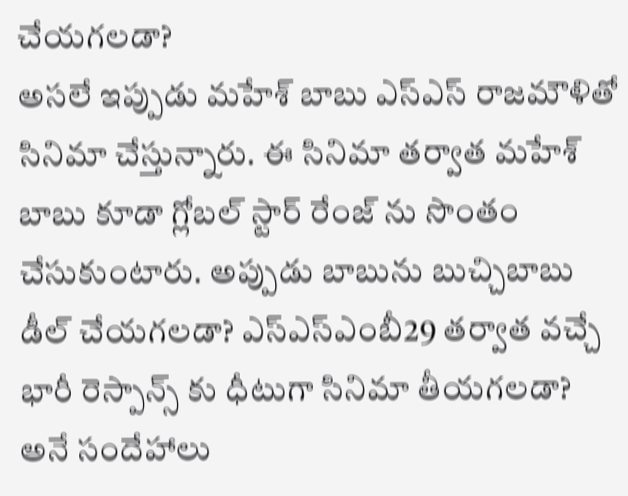చేయగలడా?
అసలే ఇప్పుడు మహేశ్ బాబు ఎస్ఎస్ రాజమౌళితో సినిమా చేస్తున్నారు. ఈ సినిమా తర్వాత మహేశ్ బాబు కూడా గ్లోబల్ స్టార్ రేంజ్ ను సొంతం చేసుకుంటారు. అప్పుడు బాబును బుచ్చిబాబు డీల్ చేయగలడా? ఎస్ఎస్ఎంబీ29 తర్వాత వచ్చే భారీ రెస్పాన్స్ కు ధీటుగా సినిమా తీయగలడా? అనే సందేహాలు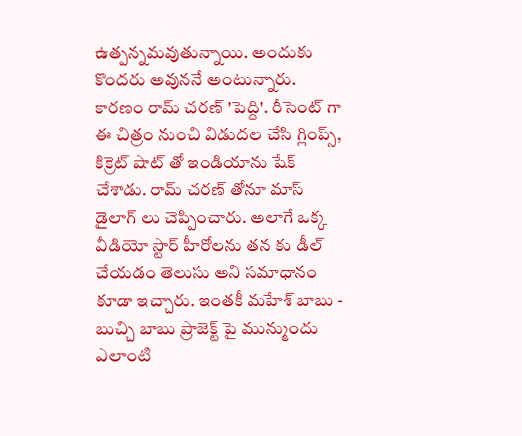ఉత్పన్నమవుతున్నాయి. అందుకు కొందరు అవుననే అంటున్నారు. కారణం రామ్ చరణ్ 'పెద్ది'. రీసెంట్ గా ఈ చిత్రం నుంచి విడుదల చేసి గ్లింప్స్, కిక్రెట్ షాట్ తో ఇండియాను షేక్ చేశాడు. రామ్ చరణ్ తోనూ మాస్ డైలాగ్ లు చెప్పించారు. అలాగే ఒక్క వీడియో స్టార్ హీరోలను తన కు డీల్ చేయడం తెలుసు అని సమాధానం కూడా ఇచ్చారు. ఇంతకీ మహేశ్ బాబు - బుచ్చి బాబు ప్రాజెక్ట్ పై మున్ముందు ఎలాంటి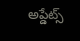అప్డేట్స్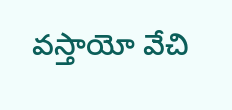వస్తాయో వేచి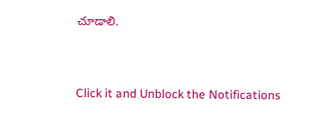చూడాలి.


Click it and Unblock the Notifications